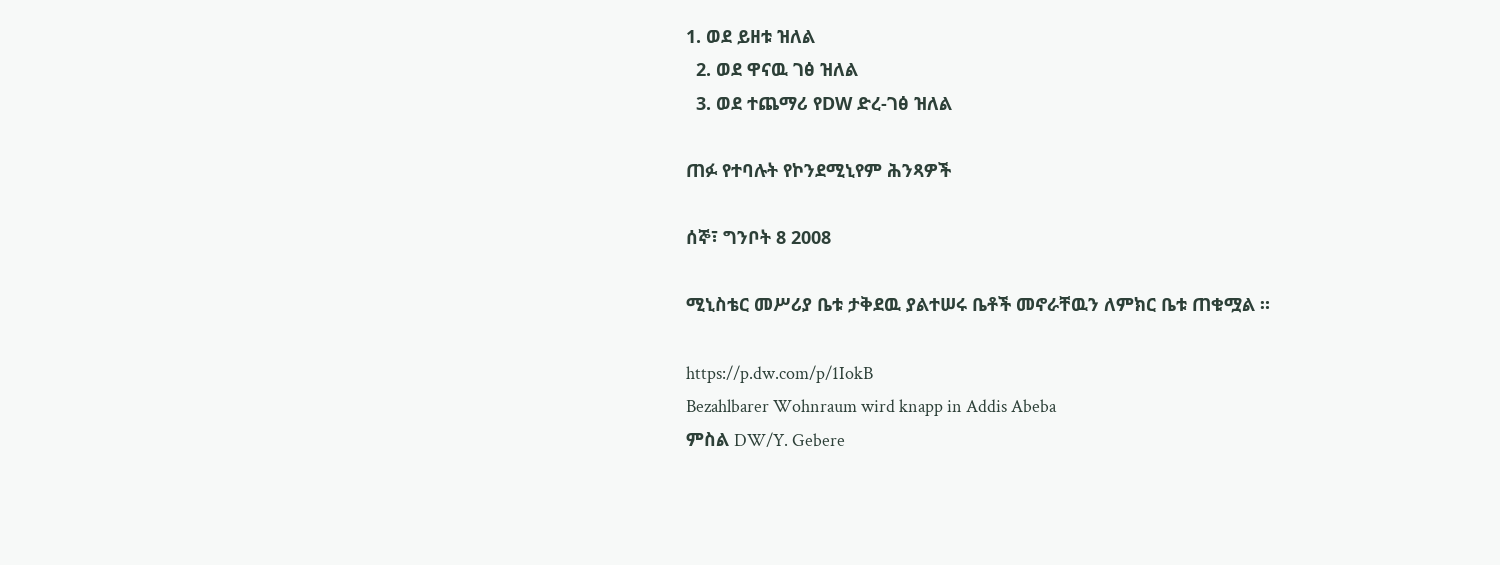1. ወደ ይዘቱ ዝለል
  2. ወደ ዋናዉ ገፅ ዝለል
  3. ወደ ተጨማሪ የDW ድረ-ገፅ ዝለል

ጠፉ የተባሉት የኮንደሚኒየም ሕንጻዎች

ሰኞ፣ ግንቦት 8 2008

ሚኒስቴር መሥሪያ ቤቱ ታቅደዉ ያልተሠሩ ቤቶች መኖራቸዉን ለምክር ቤቱ ጠቁሟል ።

https://p.dw.com/p/1IokB
Bezahlbarer Wohnraum wird knapp in Addis Abeba
ምስል DW/Y. Gebere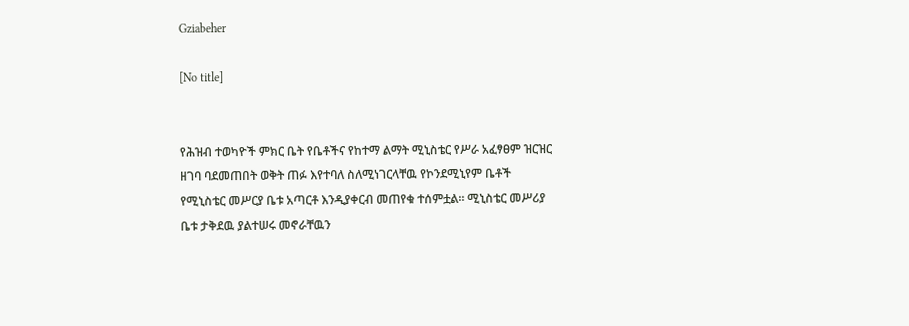Gziabeher

[No title]


የሕዝብ ተወካዮች ምክር ቤት የቤቶችና የከተማ ልማት ሚኒስቴር የሥራ አፈፃፀም ዝርዝር ዘገባ ባደመጠበት ወቅት ጠፉ እየተባለ ስለሚነገርላቸዉ የኮንደሚኒየም ቤቶች የሚኒስቴር መሥርያ ቤቱ አጣርቶ እንዲያቀርብ መጠየቁ ተሰምቷል። ሚኒስቴር መሥሪያ ቤቱ ታቅደዉ ያልተሠሩ መኖራቸዉን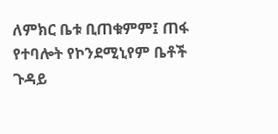ለምክር ቤቱ ቢጠቁምም፤ ጠፋ የተባሎት የኮንደሚኒየም ቤቶች ጉዳይ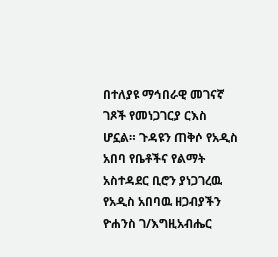በተለያዩ ማኅበራዊ መገናኛ ገጾች የመነጋገርያ ርእስ ሆኗል። ጉዳዩን ጠቅሶ የአዲስ አበባ የቤቶችና የልማት አስተዳደር ቢሮን ያነጋገረዉ የአዲስ አበባዉ ዘጋብያችን ዮሐንስ ገ/እግዚአብሔር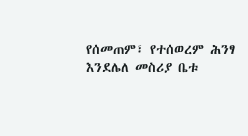የሰመጠም፣ የተሰወረም ሕንፃ እንደሌለ መስሪያ ቤቱ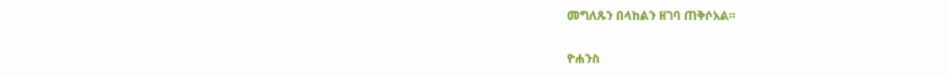መግለጹን በላከልን ዘገባ ጠቅሶአል።


ዮሐንስ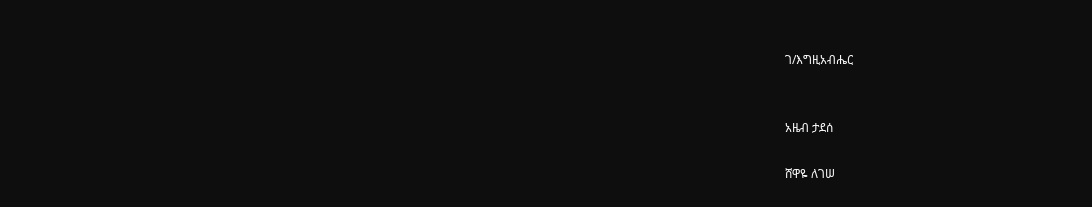ገ/እግዚአብሔር


አዜብ ታደሰ

ሸዋዬ ለገሠ